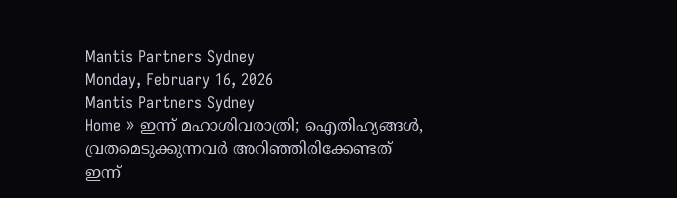Mantis Partners Sydney
Monday, February 16, 2026
Mantis Partners Sydney
Home » ഇന്ന് മഹാശിവരാത്രി; ഐതിഹ്യങ്ങൾ, വ്രതമെടുക്കുന്നവര്‍ അറിഞ്ഞിരിക്കേണ്ടത്
ഇന്ന്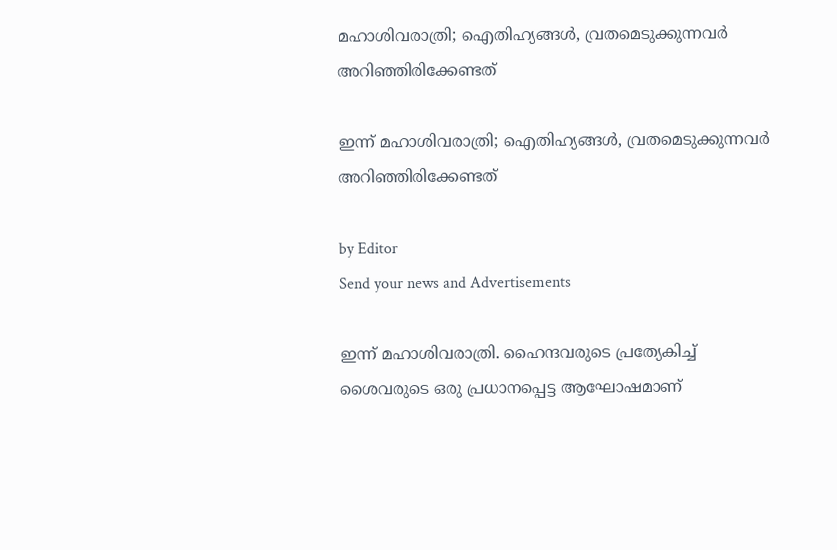മഹാശിവരാത്രി; ഐതിഹ്യങ്ങൾ, വ്രതമെടുക്കുന്നവര്‍ അറിഞ്ഞിരിക്കേണ്ടത്

ഇന്ന് മഹാശിവരാത്രി; ഐതിഹ്യങ്ങൾ, വ്രതമെടുക്കുന്നവര്‍ അറിഞ്ഞിരിക്കേണ്ടത്

by Editor
Send your news and Advertisements

ഇന്ന് മഹാശിവരാത്രി. ഹൈന്ദവരുടെ പ്രത്യേകിച്ച് ശൈവരുടെ ഒരു പ്രധാനപ്പെട്ട ആഘോഷമാണ്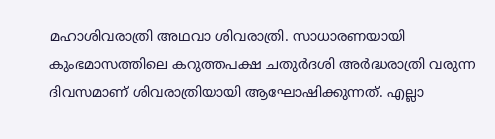മഹാശിവരാത്രി അഥവാ ശിവരാത്രി. സാധാരണയായി കുംഭമാസത്തിലെ കറുത്തപക്ഷ ചതുർദശി അർദ്ധരാത്രി വരുന്ന ദിവസമാണ് ശിവരാത്രിയായി ആഘോഷിക്കുന്നത്. എല്ലാ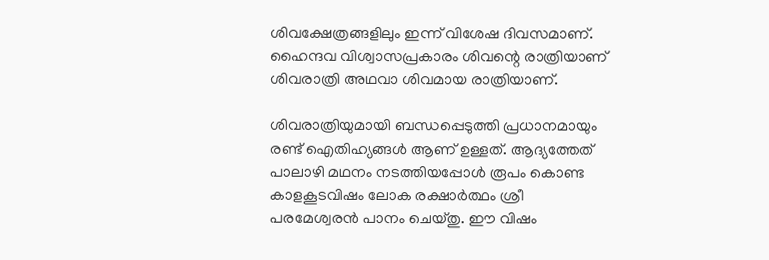ശിവക്ഷേത്രങ്ങളിലും ഇന്ന് വിശേഷ ദിവസമാണ്. ഹൈന്ദവ വിശ്വാസപ്രകാരം ശിവന്റെ രാത്രിയാണ് ശിവരാത്രി അഥവാ ശിവമായ രാത്രിയാണ്.

ശിവരാത്രിയുമായി ബന്ധപ്പെടുത്തി പ്രധാനമായും രണ്ട് ഐതിഹ്യങ്ങൾ ആണ് ഉള്ളത്. ആദ്യത്തേത് പാലാഴി മഥനം നടത്തിയപ്പോൾ രൂപം കൊണ്ട കാളകൂടവിഷം ലോക രക്ഷാർത്ഥം ശ്രീ പരമേശ്വരൻ പാനം ചെയ്തു. ഈ വിഷം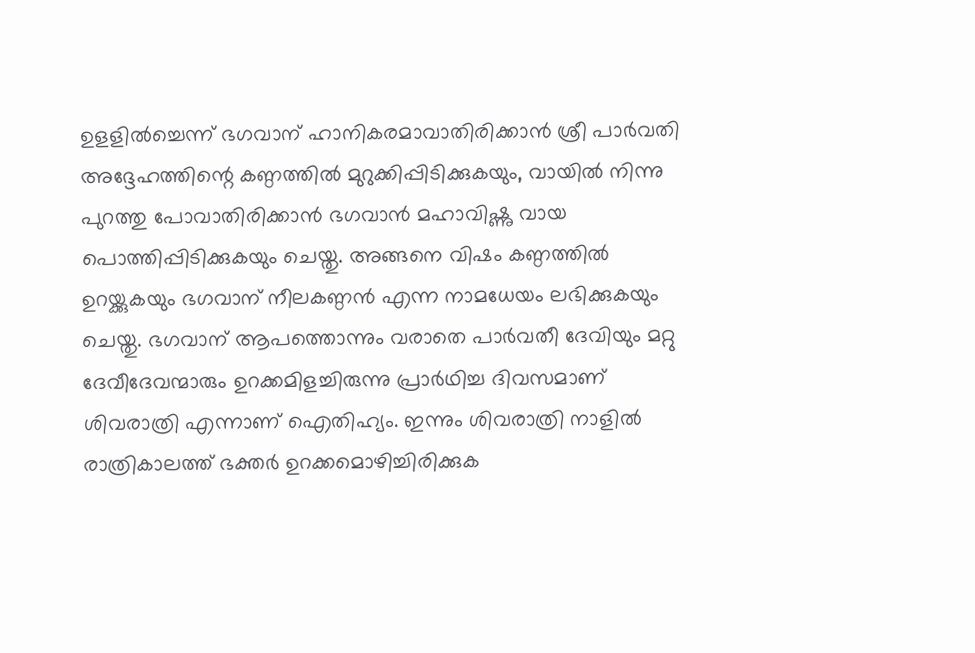ഉളളിൽച്ചെന്ന് ഭഗവാന് ഹാനികരമാവാതിരിക്കാൻ ശ്രീ പാർവതി അദ്ദേഹത്തിന്റെ കണ്ഠത്തിൽ മുറുക്കിപ്പിടിക്കുകയും, വായിൽ നിന്നു പുറത്തു പോവാതിരിക്കാൻ ഭഗവാൻ മഹാവിഷ്ണു വായ പൊത്തിപ്പിടിക്കുകയും ചെയ്തു. അങ്ങനെ വിഷം കണ്ഠത്തിൽ ഉറയ്ക്കുകയും ഭഗവാന് നീലകണ്ഠൻ എന്ന നാമധേയം ലഭിക്കുകയും ചെയ്തു. ഭഗവാന് ആപത്തൊന്നും വരാതെ പാർവതീ ദേവിയും മറ്റു ദേവീദേവന്മാരും ഉറക്കമിളച്ചിരുന്നു പ്രാർഥിച്ച ദിവസമാണ് ശിവരാത്രി എന്നാണ് ഐതിഹ്യം. ഇന്നും ശിവരാത്രി നാളിൽ രാത്രികാലത്ത് ഭക്തർ ഉറക്കമൊഴിച്ചിരിക്കുക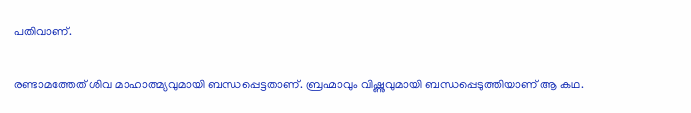പതിവാണ്.

രണ്ടാമത്തേത് ശിവ മാഹാത്മ്യവുമായി ബന്ധപ്പെട്ടതാണ്. ബ്രഹ്മാവും വിഷ്ണുവുമായി ബന്ധപ്പെടുത്തിയാണ് ആ കഥ.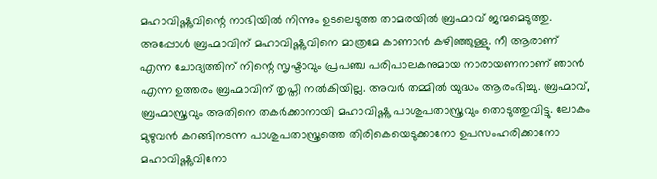മഹാവിഷ്ണുവിന്റെ നാഭിയിൽ നിന്നും ഉടലെടുത്ത താമരയിൽ ബ്രഹ്മാവ് ജന്മമെടുത്തു. അപ്പോൾ ബ്രഹ്മാവിന് മഹാവിഷ്ണുവിനെ മാത്രമേ കാണാൻ കഴിഞ്ഞുള്ളു. നീ ആരാണ് എന്ന ചോദ്യത്തിന് നിന്റെ സൃഷ്ടാവും പ്രപഞ്ച പരിപാലകനുമായ നാരായണനാണ് ഞാൻ എന്ന ഉത്തരം ബ്രഹ്മാവിന് തൃപ്തി നൽകിയില്ല. അവർ തമ്മിൽ യുദ്ധം ആരംഭിച്ചു. ബ്രഹ്മാവ്, ബ്രഹ്മാസ്ത്രവും അതിനെ തകർക്കാനായി മഹാവിഷ്ണു പാശുപതാസ്ത്രവും തൊടുത്തുവിട്ടു. ലോകം മുഴുവൻ കറങ്ങിനടന്ന പാശുപതാസ്ത്രത്തെ തിരികെയെടുക്കാനോ ഉപസംഹരിക്കാനോ മഹാവിഷ്ണു‌വിനോ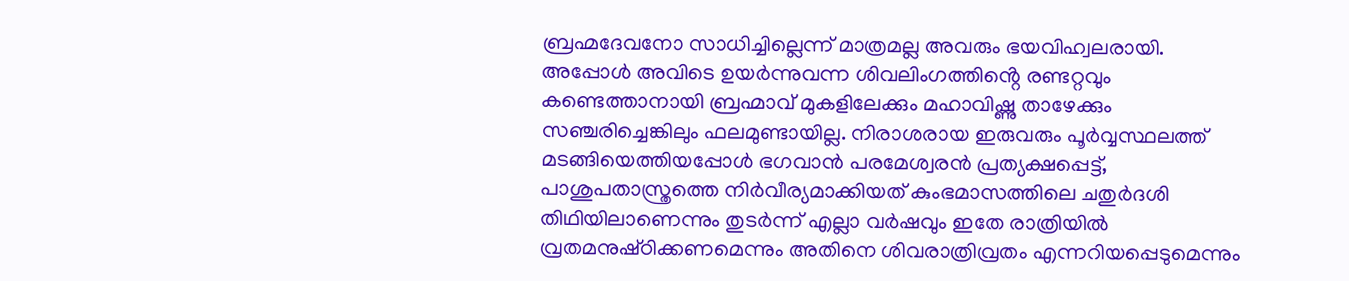ബ്രഹ്മദേവനോ സാധിച്ചില്ലെന്ന് മാത്രമല്ല അവരും ഭയവിഹ്വലരായി. അപ്പോൾ അവിടെ ഉയർന്നുവന്ന ശിവലിംഗത്തിൻ്റെ രണ്ടറ്റവും കണ്ടെത്താനായി ബ്രഹ്മാവ് മുകളിലേക്കും മഹാവിഷ്ണു‌ താഴേക്കും സഞ്ചരിച്ചെങ്കിലും ഫലമുണ്ടായില്ല. നിരാശരായ ഇരുവരും പൂർവ്വസ്ഥലത്ത് മടങ്ങിയെത്തിയപ്പോൾ ഭഗവാൻ പരമേശ്വരൻ പ്രത്യക്ഷപ്പെട്ട്, പാശുപതാസ്ത്രത്തെ നിർവീര്യമാക്കിയത് കുംഭമാസത്തിലെ ചതുർദശി തിഥിയിലാണെന്നും തുടർന്ന് എല്ലാ വർഷവും ഇതേ രാത്രിയിൽ വ്രതമനുഷ്‌ഠിക്കണമെന്നും അതിനെ ശിവരാത്രിവ്രതം എന്നറിയപ്പെടുമെന്നും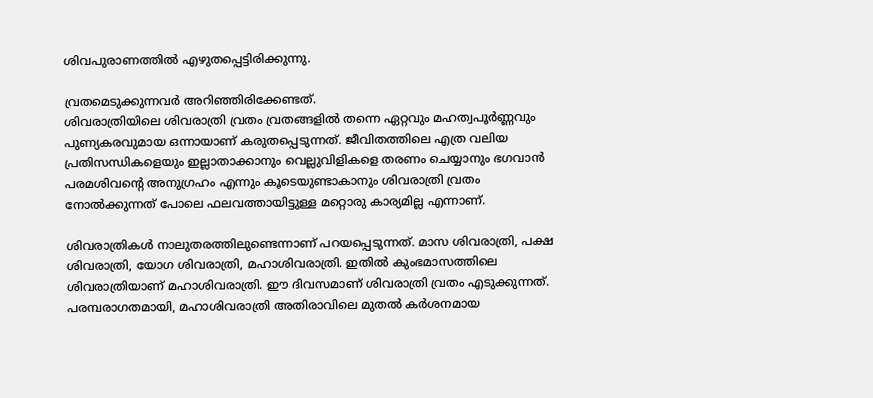ശിവപുരാണത്തിൽ എഴുതപ്പെട്ടിരിക്കുന്നു.

വ്രതമെടുക്കുന്നവര്‍ അറിഞ്ഞിരിക്കേണ്ടത്.
ശിവരാത്രിയിലെ ശിവരാത്രി വ്രതം വ്രതങ്ങളില്‍ തന്നെ ഏറ്റവും മഹത്വപൂര്‍ണ്ണവും പുണ്യകരവുമായ ഒന്നായാണ് കരുതപ്പെടുന്നത്. ജീവിതത്തിലെ എത്ര വലിയ പ്രതിസന്ധികളെയും ഇല്ലാതാക്കാനും വെല്ലുവിളികളെ തരണം ചെയ്യാനും ഭഗവാന്‍ പരമശിവന്റെ അനുഗ്രഹം എന്നും കൂടെയുണ്ടാകാനും ശിവരാത്രി വ്രതം നോല്‍ക്കുന്നത് പോലെ ഫലവത്തായിട്ടുള്ള മറ്റൊരു കാര്യമില്ല എന്നാണ്.

ശിവരാത്രികള്‍ നാലുതരത്തിലുണ്ടെന്നാണ് പറയപ്പെടുന്നത്. മാസ ശിവരാത്രി, പക്ഷ ശിവരാത്രി, യോഗ ശിവരാത്രി, മഹാശിവരാത്രി. ഇതില്‍ കുംഭമാസത്തിലെ ശിവരാത്രിയാണ് മഹാശിവരാത്രി. ഈ ദിവസമാണ് ശിവരാത്രി വ്രതം എടുക്കുന്നത്. പരമ്പരാഗതമായി, മഹാശിവരാത്രി അതിരാവിലെ മുതല്‍ കര്‍ശനമായ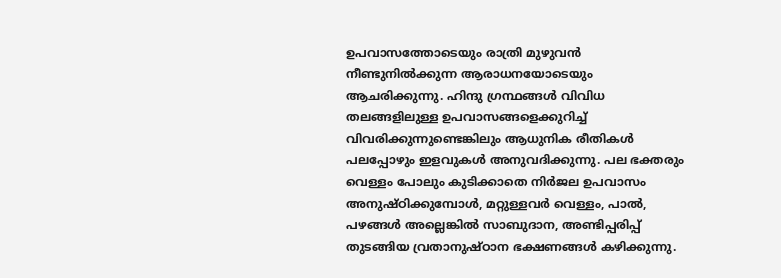ഉപവാസത്തോടെയും രാത്രി മുഴുവന്‍ നീണ്ടുനില്‍ക്കുന്ന ആരാധനയോടെയും ആചരിക്കുന്നു. ഹിന്ദു ഗ്രന്ഥങ്ങള്‍ വിവിധ തലങ്ങളിലുള്ള ഉപവാസങ്ങളെക്കുറിച്ച് വിവരിക്കുന്നുണ്ടെങ്കിലും ആധുനിക രീതികള്‍ പലപ്പോഴും ഇളവുകള്‍ അനുവദിക്കുന്നു. പല ഭക്തരും വെള്ളം പോലും കുടിക്കാതെ നിര്‍ജല ഉപവാസം അനുഷ്ഠിക്കുമ്പോള്‍, മറ്റുള്ളവര്‍ വെള്ളം, പാല്‍, പഴങ്ങള്‍ അല്ലെങ്കില്‍ സാബുദാന, അണ്ടിപ്പരിപ്പ് തുടങ്ങിയ വ്രതാനുഷ്ഠാന ഭക്ഷണങ്ങള്‍ കഴിക്കുന്നു.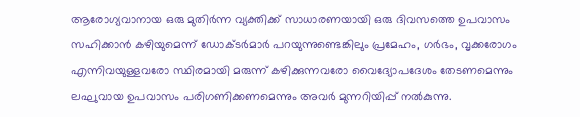ആരോഗ്യവാനായ ഒരു മുതിര്‍ന്ന വ്യക്തിക്ക് സാധാരണയായി ഒരു ദിവസത്തെ ഉപവാസം സഹിക്കാന്‍ കഴിയുമെന്ന് ഡോക്ടര്‍മാര്‍ പറയുന്നുണ്ടെങ്കിലും പ്രമേഹം, ഗര്‍ഭം, വൃക്കരോഗം എന്നിവയുള്ളവരോ സ്ഥിരമായി മരുന്ന് കഴിക്കുന്നവരോ വൈദ്യോപദേശം തേടണമെന്നും ലഘുവായ ഉപവാസം പരിഗണിക്കണമെന്നും അവര്‍ മുന്നറിയിപ്പ് നല്‍കുന്നു.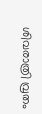ശിവരാത്രി വ്രതം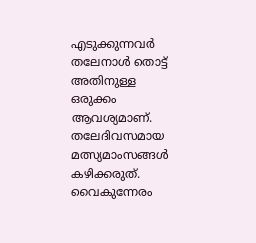എടുക്കുന്നവർ തലേനാള്‍ തൊട്ട് അതിനുള്ള ഒരുക്കം ആവശ്യമാണ്. തലേദിവസമായ മത്സ്യമാംസങ്ങള്‍ കഴിക്കരുത്. വൈകുന്നേരം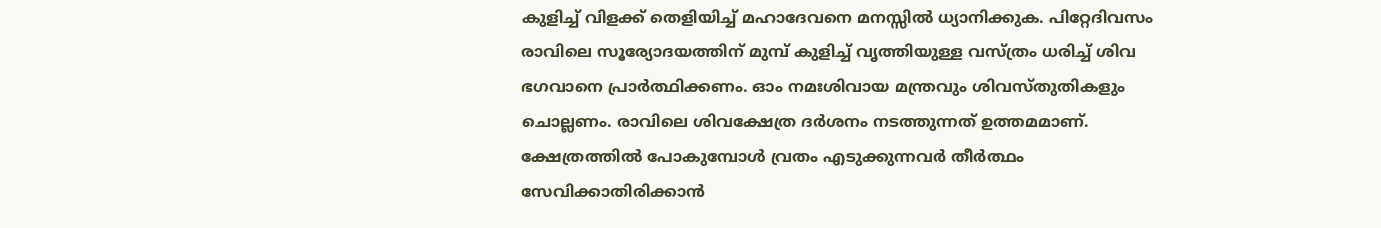കുളിച്ച് വിളക്ക് തെളിയിച്ച് മഹാദേവനെ മനസ്സില്‍ ധ്യാനിക്കുക. പിറ്റേദിവസം രാവിലെ സൂര്യോദയത്തിന് മുമ്പ് കുളിച്ച് വൃത്തിയുള്ള വസ്ത്രം ധരിച്ച് ശിവ ഭഗവാനെ പ്രാര്‍ത്ഥിക്കണം. ഓം നമഃശിവായ മന്ത്രവും ശിവസ്തുതികളും ചൊല്ലണം. രാവിലെ ശിവക്ഷേത്ര ദര്‍ശനം നടത്തുന്നത് ഉത്തമമാണ്. ക്ഷേത്രത്തില്‍ പോകുമ്പോള്‍ വ്രതം എടുക്കുന്നവര്‍ തീര്‍ത്ഥം സേവിക്കാതിരിക്കാന്‍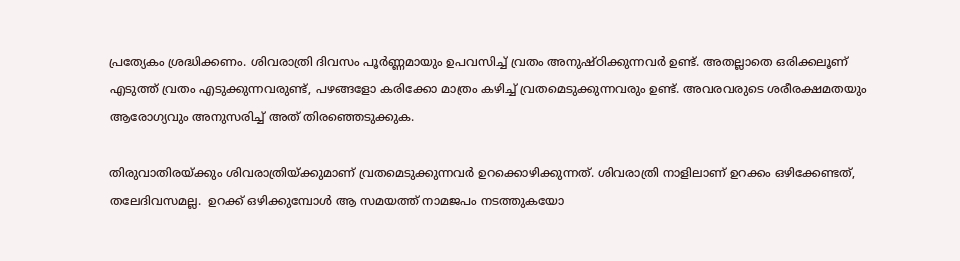പ്രത്യേകം ശ്രദ്ധിക്കണം. ശിവരാത്രി ദിവസം പൂര്‍ണ്ണമായും ഉപവസിച്ച് വ്രതം അനുഷ്ഠിക്കുന്നവര്‍ ഉണ്ട്. അതല്ലാതെ ഒരിക്കലൂണ് എടുത്ത് വ്രതം എടുക്കുന്നവരുണ്ട്, പഴങ്ങളോ കരിക്കോ മാത്രം കഴിച്ച് വ്രതമെടുക്കുന്നവരും ഉണ്ട്. അവരവരുടെ ശരീരക്ഷമതയും ആരോഗ്യവും അനുസരിച്ച് അത് തിരഞ്ഞെടുക്കുക.

തിരുവാതിരയ്ക്കും ശിവരാത്രിയ്ക്കുമാണ് വ്രതമെടുക്കുന്നവര്‍ ഉറക്കൊഴിക്കുന്നത്. ശിവരാത്രി നാളിലാണ് ഉറക്കം ഒഴിക്കേണ്ടത്, തലേദിവസമല്ല.  ഉറക്ക് ഒഴിക്കുമ്പോള്‍ ആ സമയത്ത് നാമജപം നടത്തുകയോ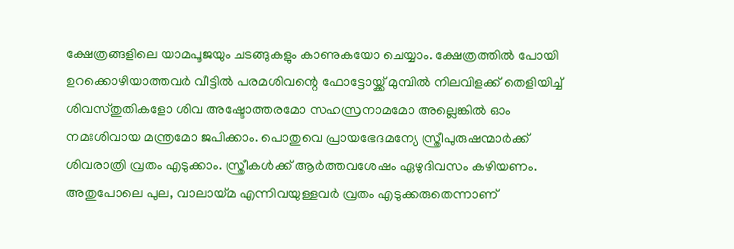ക്ഷേത്രങ്ങളിലെ യാമപൂജയും ചടങ്ങുകളും കാണുകയോ ചെയ്യാം. ക്ഷേത്രത്തില്‍ പോയി ഉറക്കൊഴിയാത്തവര്‍ വീട്ടില്‍ പരമശിവന്റെ ഫോട്ടോയ്ക്ക് മുമ്പില്‍ നിലവിളക്ക് തെളിയിച്ച് ശിവസ്തുതികളോ ശിവ അഷ്ടോത്തരമോ സഹസ്രനാമമോ അല്ലെങ്കില്‍ ഓം നമഃശിവായ മന്ത്രമോ ജപിക്കാം. പൊതുവെ പ്രായഭേദമന്യേ സ്ത്രീപുരുഷന്മാര്‍ക്ക് ശിവരാത്രി വ്രതം എടുക്കാം. സ്ത്രീകള്‍ക്ക് ആര്‍ത്തവശേഷം ഏഴുദിവസം കഴിയണം. അതുപോലെ പുല, വാലായ്മ എന്നിവയുള്ളവര്‍ വ്രതം എടുക്കരുതെന്നാണ്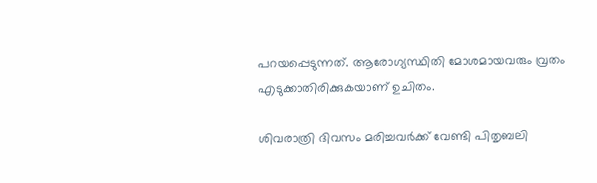പറയപ്പെടുന്നത്. ആരോഗ്യസ്ഥിതി മോശമായവരും വ്രതം എടുക്കാതിരിക്കുകയാണ് ഉചിതം.

ശിവരാത്രി ദിവസം മരിച്ചവർക്ക് വേണ്ടി പിതൃബലി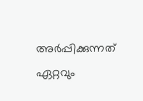അർപ്പിക്കുന്നത് ഏറ്റവും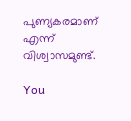പുണ്യകരമാണ് എന്ന് വിശ്വാസമുണ്ട്.

You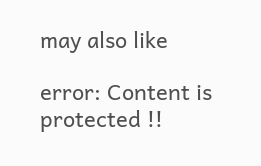may also like

error: Content is protected !!